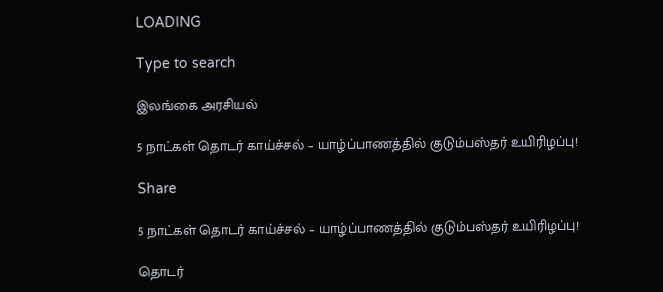LOADING

Type to search

இலங்கை அரசியல்

5 நாட்கள் தொடர் காய்ச்சல் – யாழ்ப்பாணத்தில் குடும்பஸ்தர் உயிரிழப்பு!

Share

5 நாட்கள் தொடர் காய்ச்சல் – யாழ்ப்பாணத்தில் குடும்பஸ்தர் உயிரிழப்பு!

தொடர்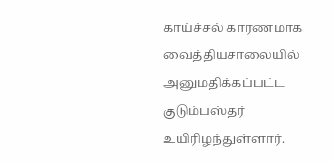காய்ச்சல் காரணமாக வைத்தியசாலையில் அனுமதிக்கப்பட்ட குடும்பஸ்தர் உயிரிழந்துள்ளார்.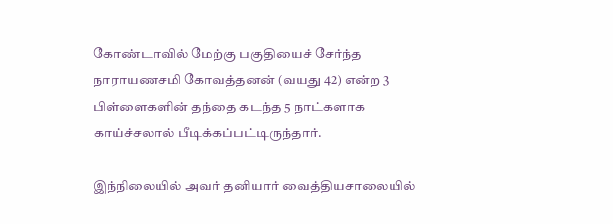கோண்டாவில் மேற்கு பகுதியைச் சேர்ந்த நாராயணசமி கோவத்தனன் (வயது 42) என்ற 3 பிள்ளைகளின் தந்தை கடந்த 5 நாட்களாக காய்ச்சலால் பீடிக்கப்பட்டிருந்தார்.

இந்நிலையில் அவர் தனியார் வைத்தியசாலையில்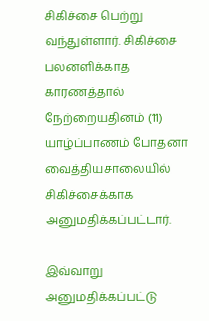சிகிச்சை பெற்று வந்துள்ளார். சிகிச்சை பலனளிக்காத காரணத்தால் நேற்றையதினம் (11) யாழ்ப்பாணம் போதனா வைத்தியசாலையில் சிகிச்சைக்காக அனுமதிக்கப்பட்டார்.

இவ்வாறு அனுமதிக்கப்பட்டு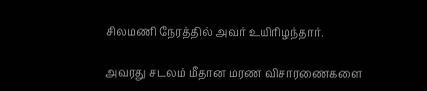சிலமணி நேரத்தில் அவர் உயிரிழந்தார்.

அவரது சடலம் மீதான மரண விசாரணைகளை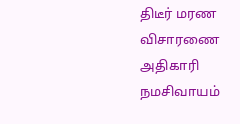திடீர் மரண விசாரணை அதிகாரி நமசிவாயம்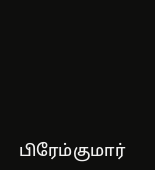பிரேம்குமார்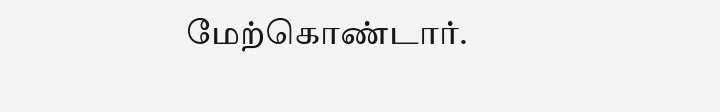மேற்கொண்டார்.